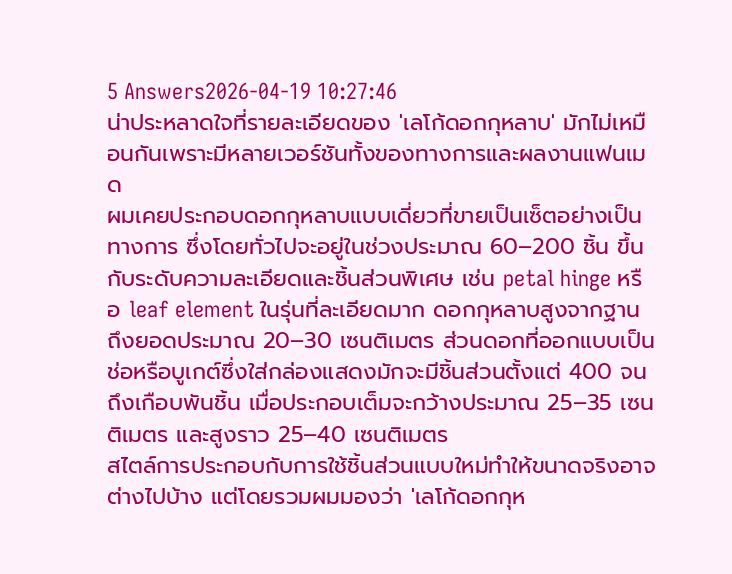5 Answers2026-04-19 10:27:46
น่าประหลาดใจที่รายละเอียดของ 'เลโก้ดอกกุหลาบ' มักไม่เหมือนกันเพราะมีหลายเวอร์ชันทั้งของทางการและผลงานแฟนเมด
ผมเคยประกอบดอกกุหลาบแบบเดี่ยวที่ขายเป็นเซ็ตอย่างเป็นทางการ ซึ่งโดยทั่วไปจะอยู่ในช่วงประมาณ 60–200 ชิ้น ขึ้นกับระดับความละเอียดและชิ้นส่วนพิเศษ เช่น petal hinge หรือ leaf element ในรุ่นที่ละเอียดมาก ดอกกุหลาบสูงจากฐานถึงยอดประมาณ 20–30 เซนติเมตร ส่วนดอกที่ออกแบบเป็นช่อหรือบูเกต์ซึ่งใส่กล่องแสดงมักจะมีชิ้นส่วนตั้งแต่ 400 จนถึงเกือบพันชิ้น เมื่อประกอบเต็มจะกว้างประมาณ 25–35 เซนติเมตร และสูงราว 25–40 เซนติเมตร
สไตล์การประกอบกับการใช้ชิ้นส่วนแบบใหม่ทำให้ขนาดจริงอาจต่างไปบ้าง แต่โดยรวมผมมองว่า 'เลโก้ดอกกุห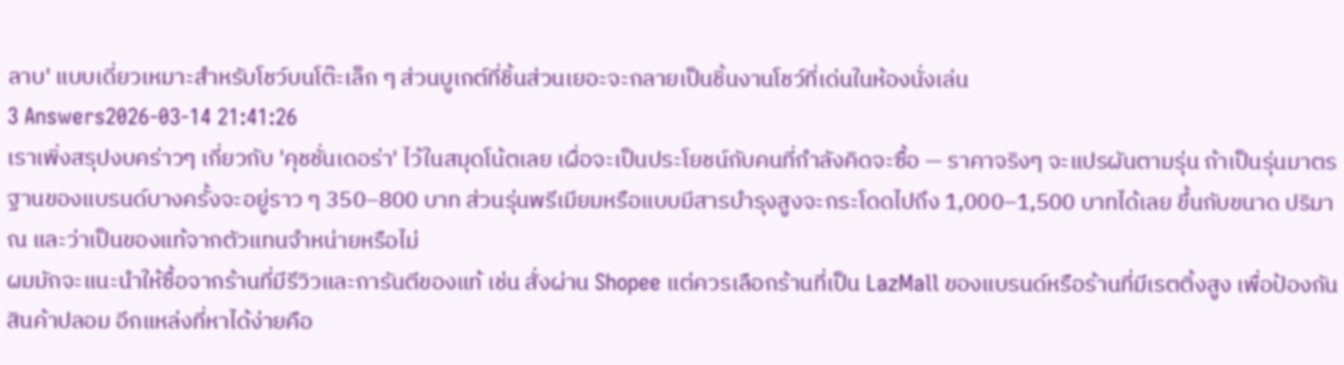ลาบ' แบบเดี่ยวเหมาะสำหรับโชว์บนโต๊ะเล็ก ๆ ส่วนบูเกต์ที่ชิ้นส่วนเยอะจะกลายเป็นชิ้นงานโชว์ที่เด่นในห้องนั่งเล่น
3 Answers2026-03-14 21:41:26
เราเพิ่งสรุปงบคร่าวๆ เกี่ยวกับ 'คุชชั่นเดอร่า' ไว้ในสมุดโน้ตเลย เผื่อจะเป็นประโยชน์กับคนที่กำลังคิดจะซื้อ — ราคาจริงๆ จะแปรผันตามรุ่น ถ้าเป็นรุ่นมาตรฐานของแบรนด์บางครั้งจะอยู่ราว ๆ 350–800 บาท ส่วนรุ่นพรีเมียมหรือแบบมีสารบำรุงสูงจะกระโดดไปถึง 1,000–1,500 บาทได้เลย ขึ้นกับขนาด ปริมาณ และว่าเป็นของแท้จากตัวแทนจำหน่ายหรือไม่
ผมมักจะแนะนำให้ซื้อจากร้านที่มีรีวิวและการันตีของแท้ เช่น สั่งผ่าน Shopee แต่ควรเลือกร้านที่เป็น LazMall ของแบรนด์หรือร้านที่มีเรตติ้งสูง เพื่อป้องกันสินค้าปลอม อีกแหล่งที่หาได้ง่ายคือ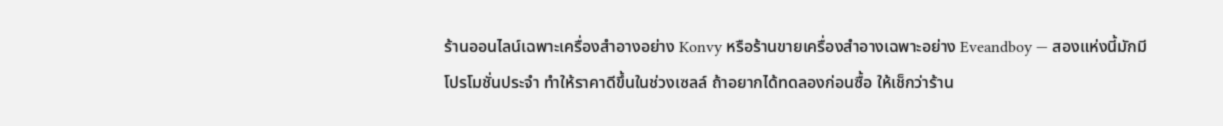ร้านออนไลน์เฉพาะเครื่องสำอางอย่าง Konvy หรือร้านขายเครื่องสำอางเฉพาะอย่าง Eveandboy — สองแห่งนี้มักมีโปรโมชั่นประจำ ทำให้ราคาดีขึ้นในช่วงเซลล์ ถ้าอยากได้ทดลองก่อนซื้อ ให้เช็กว่าร้าน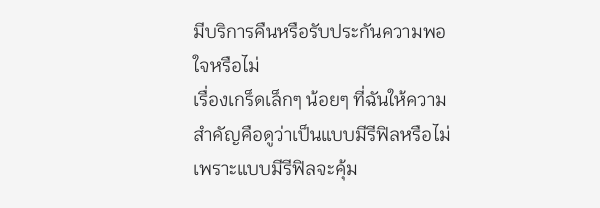มีบริการคืนหรือรับประกันความพอใจหรือไม่
เรื่องเกร็ดเล็กๆ น้อยๆ ที่ฉันให้ความสำคัญคือดูว่าเป็นแบบมีรีฟิลหรือไม่ เพราะแบบมีรีฟิลจะคุ้ม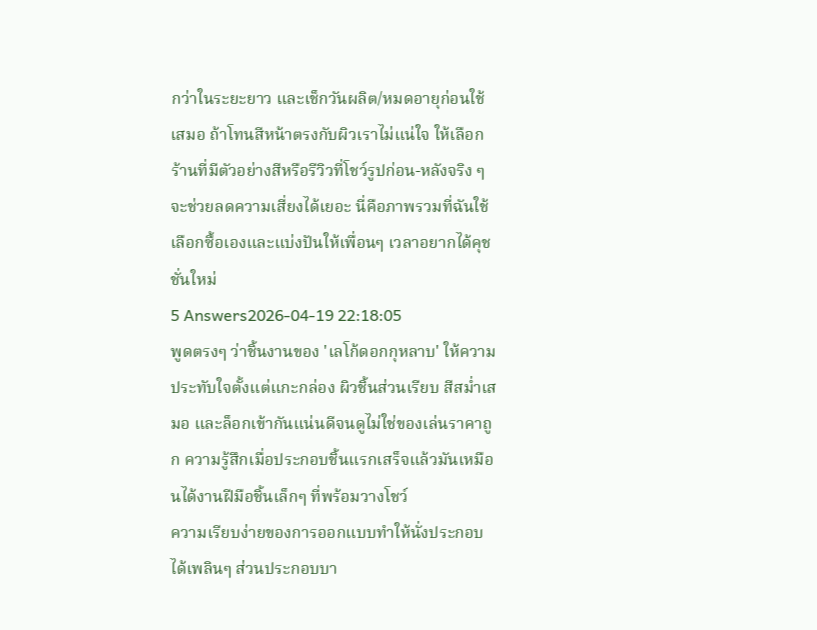กว่าในระยะยาว และเช็กวันผลิต/หมดอายุก่อนใช้เสมอ ถ้าโทนสีหน้าตรงกับผิวเราไม่แน่ใจ ให้เลือกร้านที่มีตัวอย่างสีหรือรีวิวที่โชว์รูปก่อน-หลังจริง ๆ จะช่วยลดความเสี่ยงได้เยอะ นี่คือภาพรวมที่ฉันใช้เลือกซื้อเองและแบ่งปันให้เพื่อนๆ เวลาอยากได้คุชชั่นใหม่
5 Answers2026-04-19 22:18:05
พูดตรงๆ ว่าชิ้นงานของ 'เลโก้ดอกกุหลาบ' ให้ความประทับใจตั้งแต่แกะกล่อง ผิวชิ้นส่วนเรียบ สีสม่ำเสมอ และล็อกเข้ากันแน่นดีจนดูไม่ใช่ของเล่นราคาถูก ความรู้สึกเมื่อประกอบชิ้นแรกเสร็จแล้วมันเหมือนได้งานฝีมือชิ้นเล็กๆ ที่พร้อมวางโชว์
ความเรียบง่ายของการออกแบบทำให้นั่งประกอบได้เพลินๆ ส่วนประกอบบา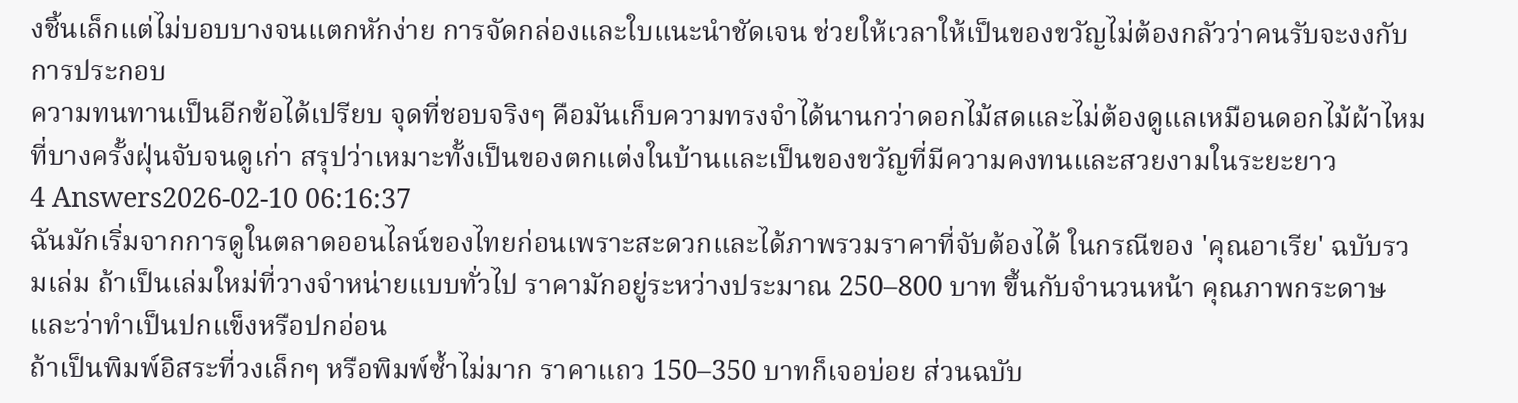งชิ้นเล็กแต่ไม่บอบบางจนแตกหักง่าย การจัดกล่องและใบแนะนำชัดเจน ช่วยให้เวลาให้เป็นของขวัญไม่ต้องกลัวว่าคนรับจะงงกับการประกอบ
ความทนทานเป็นอีกข้อได้เปรียบ จุดที่ชอบจริงๆ คือมันเก็บความทรงจำได้นานกว่าดอกไม้สดและไม่ต้องดูแลเหมือนดอกไม้ผ้าไหมที่บางครั้งฝุ่นจับจนดูเก่า สรุปว่าเหมาะทั้งเป็นของตกแต่งในบ้านและเป็นของขวัญที่มีความคงทนและสวยงามในระยะยาว
4 Answers2026-02-10 06:16:37
ฉันมักเริ่มจากการดูในตลาดออนไลน์ของไทยก่อนเพราะสะดวกและได้ภาพรวมราคาที่จับต้องได้ ในกรณีของ 'คุณอาเรีย' ฉบับรวมเล่ม ถ้าเป็นเล่มใหม่ที่วางจำหน่ายแบบทั่วไป ราคามักอยู่ระหว่างประมาณ 250–800 บาท ขึ้นกับจำนวนหน้า คุณภาพกระดาษ และว่าทำเป็นปกแข็งหรือปกอ่อน
ถ้าเป็นพิมพ์อิสระที่วงเล็กๆ หรือพิมพ์ซ้ำไม่มาก ราคาแถว 150–350 บาทก็เจอบ่อย ส่วนฉบับ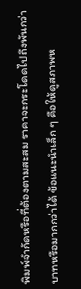พิมพ์จำกัดหรือที่ต้องตามสะสม ราคาจะกระโดดไปถึงพันกว่าบาทหรือมากกว่าได้ ข้อแนะนำเล็ก ๆ คือให้ดูสภาพห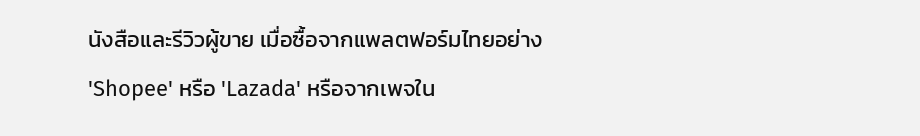นังสือและรีวิวผู้ขาย เมื่อซื้อจากแพลตฟอร์มไทยอย่าง 'Shopee' หรือ 'Lazada' หรือจากเพจใน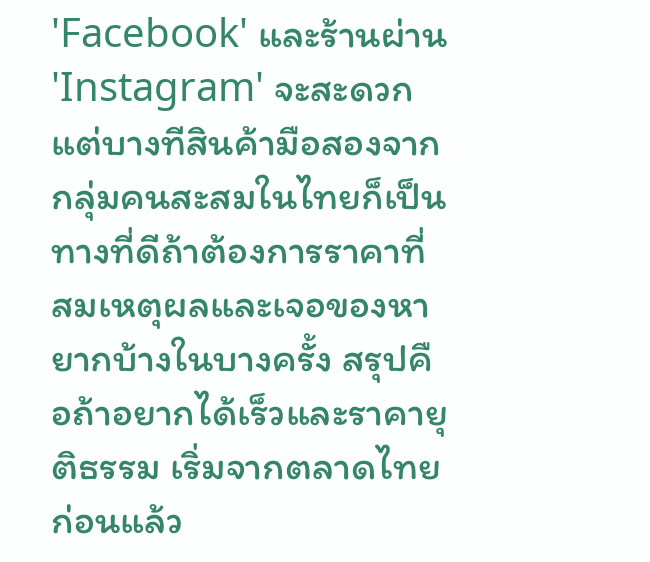'Facebook' และร้านผ่าน 'Instagram' จะสะดวก แต่บางทีสินค้ามือสองจากกลุ่มคนสะสมในไทยก็เป็นทางที่ดีถ้าต้องการราคาที่สมเหตุผลและเจอของหายากบ้างในบางครั้ง สรุปคือถ้าอยากได้เร็วและราคายุติธรรม เริ่มจากตลาดไทยก่อนแล้ว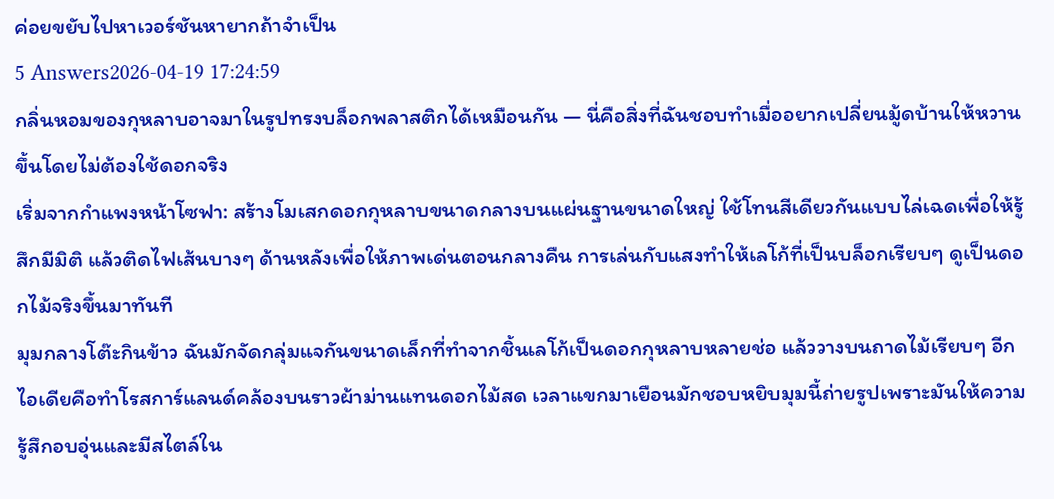ค่อยขยับไปหาเวอร์ชันหายากถ้าจำเป็น
5 Answers2026-04-19 17:24:59
กลิ่นหอมของกุหลาบอาจมาในรูปทรงบล็อกพลาสติกได้เหมือนกัน — นี่คือสิ่งที่ฉันชอบทำเมื่ออยากเปลี่ยนมู้ดบ้านให้หวานขึ้นโดยไม่ต้องใช้ดอกจริง
เริ่มจากกำแพงหน้าโซฟา: สร้างโมเสกดอกกุหลาบขนาดกลางบนแผ่นฐานขนาดใหญ่ ใช้โทนสีเดียวกันแบบไล่เฉดเพื่อให้รู้สึกมีมิติ แล้วติดไฟเส้นบางๆ ด้านหลังเพื่อให้ภาพเด่นตอนกลางคืน การเล่นกับแสงทำให้เลโก้ที่เป็นบล็อกเรียบๆ ดูเป็นดอกไม้จริงขึ้นมาทันที
มุมกลางโต๊ะกินข้าว ฉันมักจัดกลุ่มแจกันขนาดเล็กที่ทำจากชิ้นเลโก้เป็นดอกกุหลาบหลายช่อ แล้ววางบนถาดไม้เรียบๆ อีกไอเดียคือทำโรสการ์แลนด์คล้องบนราวผ้าม่านแทนดอกไม้สด เวลาแขกมาเยือนมักชอบหยิบมุมนี้ถ่ายรูปเพราะมันให้ความรู้สึกอบอุ่นและมีสไตล์ใน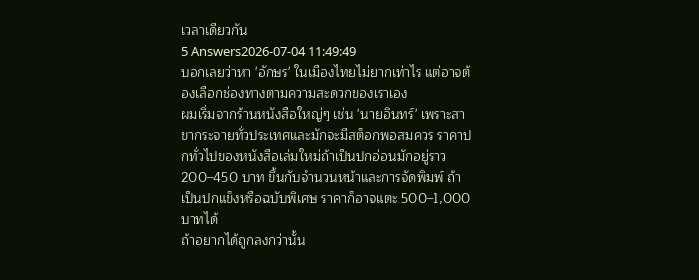เวลาเดียวกัน
5 Answers2026-07-04 11:49:49
บอกเลยว่าหา 'อักษร' ในเมืองไทยไม่ยากเท่าไร แต่อาจต้องเลือกช่องทางตามความสะดวกของเราเอง
ผมเริ่มจากร้านหนังสือใหญ่ๆ เช่น 'นายอินทร์' เพราะสาขากระจายทั่วประเทศและมักจะมีสต็อกพอสมควร ราคาปกทั่วไปของหนังสือเล่มใหม่ถ้าเป็นปกอ่อนมักอยู่ราว 200–450 บาท ขึ้นกับจำนวนหน้าและการจัดพิมพ์ ถ้าเป็นปกแข็งหรือฉบับพิเศษ ราคาก็อาจแตะ 500–1,000 บาทได้
ถ้าอยากได้ถูกลงกว่านั้น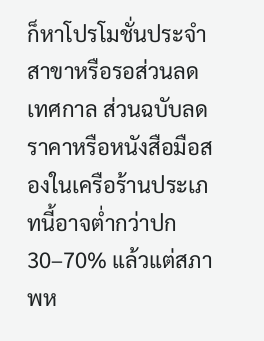ก็หาโปรโมชั่นประจำสาขาหรือรอส่วนลดเทศกาล ส่วนฉบับลดราคาหรือหนังสือมือสองในเครือร้านประเภทนี้อาจต่ำกว่าปก 30–70% แล้วแต่สภาพห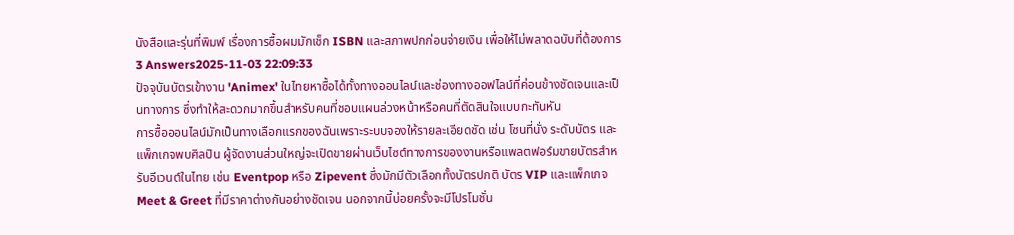นังสือและรุ่นที่พิมพ์ เรื่องการซื้อผมมักเช็ก ISBN และสภาพปกก่อนจ่ายเงิน เพื่อให้ไม่พลาดฉบับที่ต้องการ
3 Answers2025-11-03 22:09:33
ปัจจุบันบัตรเข้างาน 'Animex' ในไทยหาซื้อได้ทั้งทางออนไลน์และช่องทางออฟไลน์ที่ค่อนข้างชัดเจนและเป็นทางการ ซึ่งทำให้สะดวกมากขึ้นสำหรับคนที่ชอบแผนล่วงหน้าหรือคนที่ตัดสินใจแบบกะทันหัน
การซื้อออนไลน์มักเป็นทางเลือกแรกของฉันเพราะระบบจองให้รายละเอียดชัด เช่น โซนที่นั่ง ระดับบัตร และแพ็กเกจพบศิลปิน ผู้จัดงานส่วนใหญ่จะเปิดขายผ่านเว็บไซต์ทางการของงานหรือแพลตฟอร์มขายบัตรสำหรับอีเวนต์ในไทย เช่น Eventpop หรือ Zipevent ซึ่งมักมีตัวเลือกทั้งบัตรปกติ บัตร VIP และแพ็กเกจ Meet & Greet ที่มีราคาต่างกันอย่างชัดเจน นอกจากนี้บ่อยครั้งจะมีโปรโมชั่น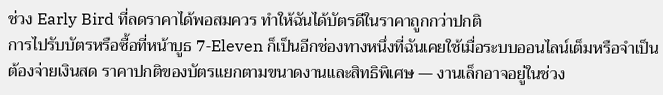ช่วง Early Bird ที่ลดราคาได้พอสมควร ทำให้ฉันได้บัตรดีในราคาถูกกว่าปกติ
การไปรับบัตรหรือซื้อที่หน้าบูธ 7‑Eleven ก็เป็นอีกช่องทางหนึ่งที่ฉันเคยใช้เมื่อระบบออนไลน์เต็มหรือจำเป็นต้องจ่ายเงินสด ราคาปกติของบัตรแยกตามขนาดงานและสิทธิพิเศษ — งานเล็กอาจอยู่ในช่วง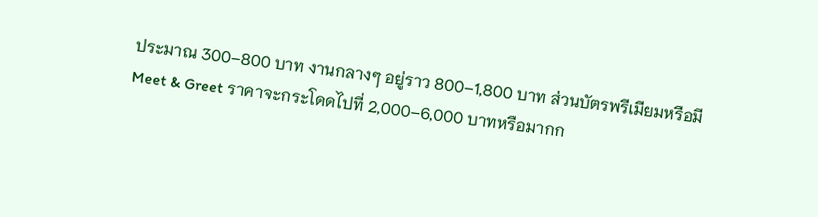ประมาณ 300–800 บาท งานกลางๆ อยู่ราว 800–1,800 บาท ส่วนบัตรพรีเมียมหรือมี Meet & Greet ราคาจะกระโดดไปที่ 2,000–6,000 บาทหรือมากก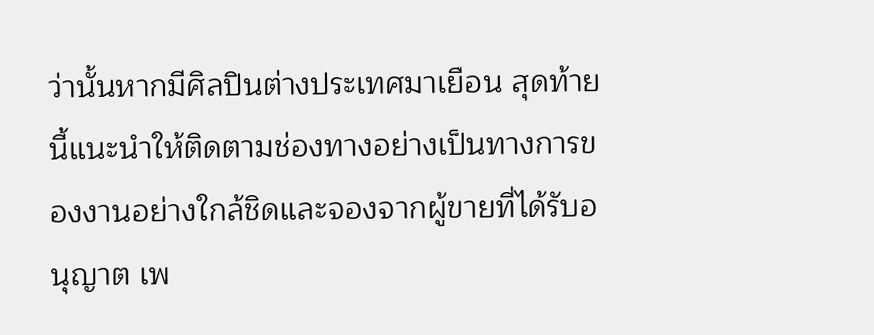ว่านั้นหากมีศิลปินต่างประเทศมาเยือน สุดท้ายนี้แนะนำให้ติดตามช่องทางอย่างเป็นทางการของงานอย่างใกล้ชิดและจองจากผู้ขายที่ได้รับอนุญาต เพ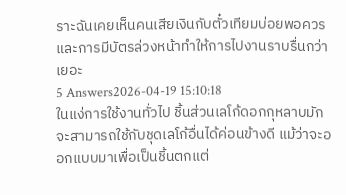ราะฉันเคยเห็นคนเสียเงินกับตั๋วเทียมบ่อยพอควร และการมีบัตรล่วงหน้าทำให้การไปงานราบรื่นกว่าเยอะ
5 Answers2026-04-19 15:10:18
ในแง่การใช้งานทั่วไป ชิ้นส่วนเลโก้ดอกกุหลาบมักจะสามารถใช้กับชุดเลโก้อื่นได้ค่อนข้างดี แม้ว่าจะออกแบบมาเพื่อเป็นชิ้นตกแต่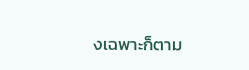งเฉพาะก็ตาม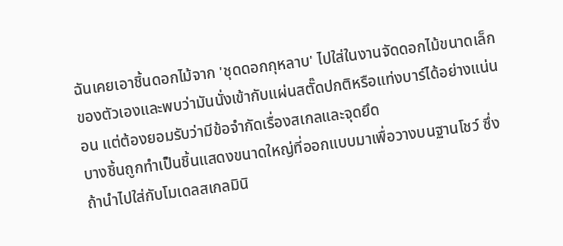ฉันเคยเอาชิ้นดอกไม้จาก 'ชุดดอกกุหลาบ' ไปใส่ในงานจัดดอกไม้ขนาดเล็กของตัวเองและพบว่ามันนั่งเข้ากับแผ่นสตั๊ดปกติหรือแท่งบาร์ได้อย่างแน่นอน แต่ต้องยอมรับว่ามีข้อจำกัดเรื่องสเกลและจุดยึด
บางชิ้นถูกทำเป็นชิ้นแสดงขนาดใหญ่ที่ออกแบบมาเพื่อวางบนฐานโชว์ ซึ่งถ้านำไปใส่กับโมเดลสเกลมินิ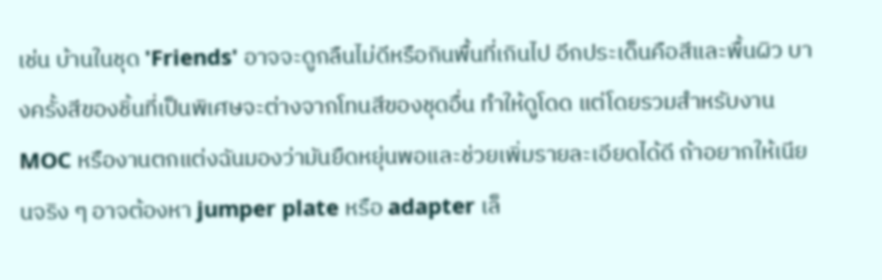เช่น บ้านในชุด 'Friends' อาจจะดูกลืนไม่ดีหรือกินพื้นที่เกินไป อีกประเด็นคือสีและพื้นผิว บางครั้งสีของชิ้นที่เป็นพิเศษจะต่างจากโทนสีของชุดอื่น ทำให้ดูโดด แต่โดยรวมสำหรับงาน MOC หรืองานตกแต่งฉันมองว่ามันยืดหยุ่นพอและช่วยเพิ่มรายละเอียดได้ดี ถ้าอยากให้เนียนจริง ๆ อาจต้องหา jumper plate หรือ adapter เล็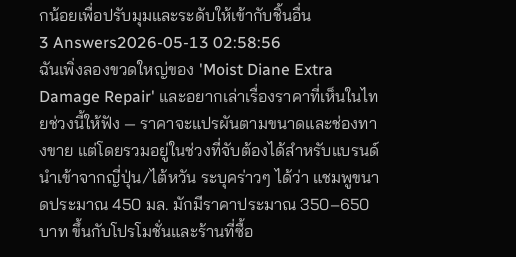กน้อยเพื่อปรับมุมและระดับให้เข้ากับชิ้นอื่น
3 Answers2026-05-13 02:58:56
ฉันเพิ่งลองขวดใหญ่ของ 'Moist Diane Extra Damage Repair' และอยากเล่าเรื่องราคาที่เห็นในไทยช่วงนี้ให้ฟัง — ราคาจะแปรผันตามขนาดและช่องทางขาย แต่โดยรวมอยู่ในช่วงที่จับต้องได้สำหรับแบรนด์นำเข้าจากญี่ปุ่น/ไต้หวัน ระบุคร่าวๆ ได้ว่า แชมพูขนาดประมาณ 450 มล. มักมีราคาประมาณ 350–650 บาท ขึ้นกับโปรโมชั่นและร้านที่ซื้อ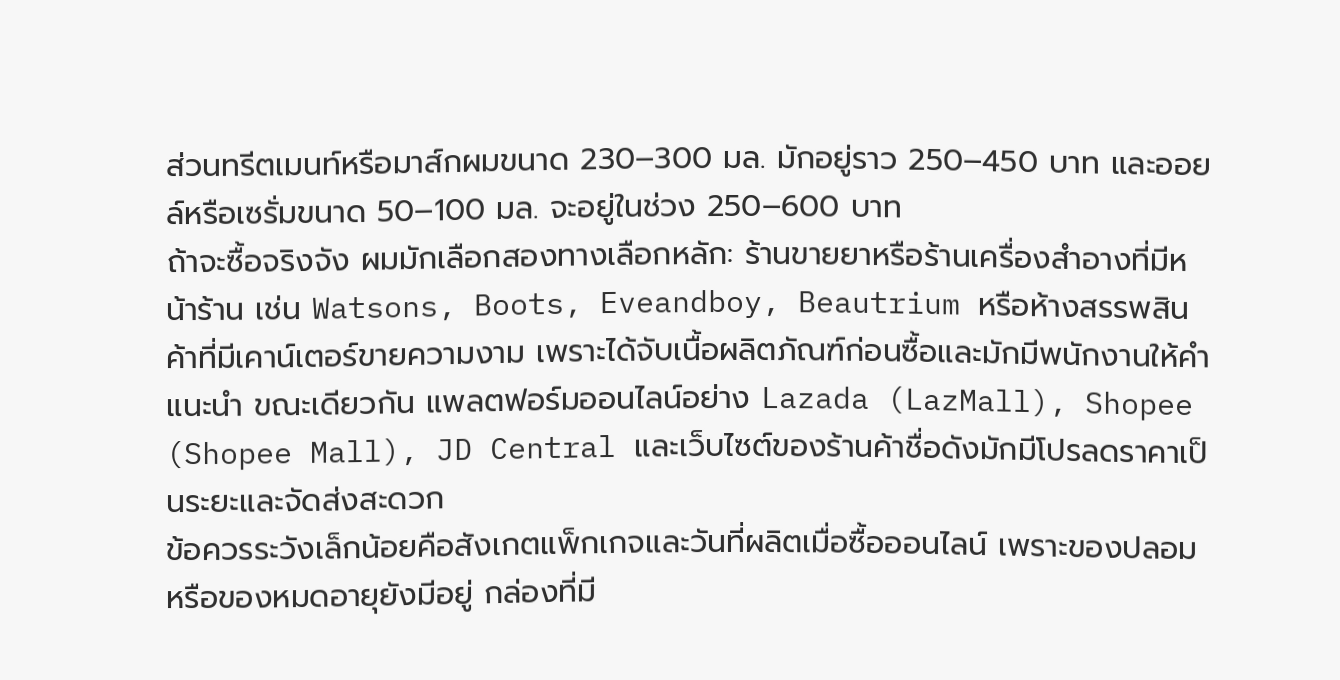ส่วนทรีตเมนท์หรือมาส์กผมขนาด 230–300 มล. มักอยู่ราว 250–450 บาท และออยล์หรือเซรั่มขนาด 50–100 มล. จะอยู่ในช่วง 250–600 บาท
ถ้าจะซื้อจริงจัง ผมมักเลือกสองทางเลือกหลัก: ร้านขายยาหรือร้านเครื่องสำอางที่มีหน้าร้าน เช่น Watsons, Boots, Eveandboy, Beautrium หรือห้างสรรพสินค้าที่มีเคาน์เตอร์ขายความงาม เพราะได้จับเนื้อผลิตภัณฑ์ก่อนซื้อและมักมีพนักงานให้คำแนะนำ ขณะเดียวกัน แพลตฟอร์มออนไลน์อย่าง Lazada (LazMall), Shopee (Shopee Mall), JD Central และเว็บไซต์ของร้านค้าชื่อดังมักมีโปรลดราคาเป็นระยะและจัดส่งสะดวก
ข้อควรระวังเล็กน้อยคือสังเกตแพ็กเกจและวันที่ผลิตเมื่อซื้อออนไลน์ เพราะของปลอมหรือของหมดอายุยังมีอยู่ กล่องที่มี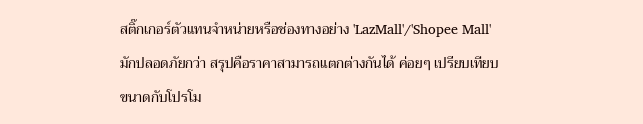สติ๊กเกอร์ตัวแทนจำหน่ายหรือช่องทางอย่าง 'LazMall'/'Shopee Mall' มักปลอดภัยกว่า สรุปคือราคาสามารถแตกต่างกันได้ ค่อยๆ เปรียบเทียบขนาดกับโปรโม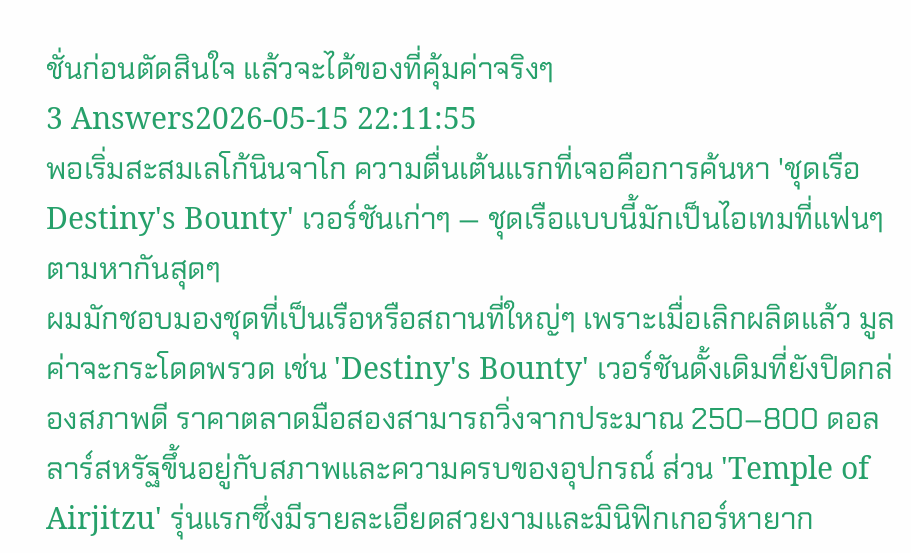ชั่นก่อนตัดสินใจ แล้วจะได้ของที่คุ้มค่าจริงๆ
3 Answers2026-05-15 22:11:55
พอเริ่มสะสมเลโก้นินจาโก ความตื่นเต้นแรกที่เจอคือการค้นหา 'ชุดเรือ Destiny's Bounty' เวอร์ชันเก่าๆ — ชุดเรือแบบนี้มักเป็นไอเทมที่แฟนๆ ตามหากันสุดๆ
ผมมักชอบมองชุดที่เป็นเรือหรือสถานที่ใหญ่ๆ เพราะเมื่อเลิกผลิตแล้ว มูลค่าจะกระโดดพรวด เช่น 'Destiny's Bounty' เวอร์ชันดั้งเดิมที่ยังปิดกล่องสภาพดี ราคาตลาดมือสองสามารถวิ่งจากประมาณ 250–800 ดอลลาร์สหรัฐขึ้นอยู่กับสภาพและความครบของอุปกรณ์ ส่วน 'Temple of Airjitzu' รุ่นแรกซึ่งมีรายละเอียดสวยงามและมินิฟิกเกอร์หายาก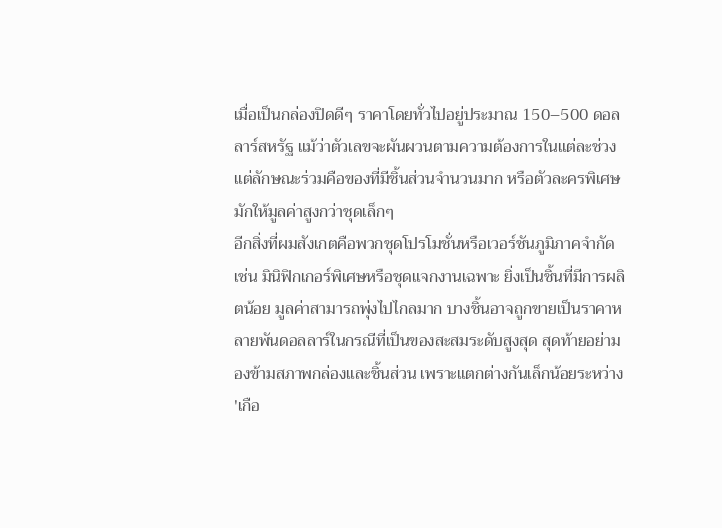เมื่อเป็นกล่องปิดดีๆ ราคาโดยทั่วไปอยู่ประมาณ 150–500 ดอลลาร์สหรัฐ แม้ว่าตัวเลขจะผันผวนตามความต้องการในแต่ละช่วง แต่ลักษณะร่วมคือของที่มีชิ้นส่วนจำนวนมาก หรือตัวละครพิเศษ มักให้มูลค่าสูงกว่าชุดเล็กๆ
อีกสิ่งที่ผมสังเกตคือพวกชุดโปรโมชั่นหรือเวอร์ชันภูมิภาคจำกัด เช่น มินิฟิกเกอร์พิเศษหรือชุดแจกงานเฉพาะ ยิ่งเป็นชิ้นที่มีการผลิตน้อย มูลค่าสามารถพุ่งไปไกลมาก บางชิ้นอาจถูกขายเป็นราคาหลายพันดอลลาร์ในกรณีที่เป็นของสะสมระดับสูงสุด สุดท้ายอย่ามองข้ามสภาพกล่องและชิ้นส่วน เพราะแตกต่างกันเล็กน้อยระหว่าง 'เกือ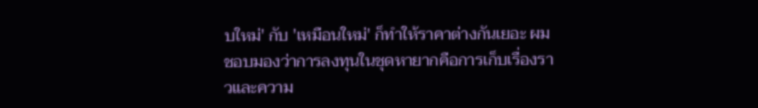บใหม่' กับ 'เหมือนใหม่' ก็ทำให้ราคาต่างกันเยอะ ผมชอบมองว่าการลงทุนในชุดหายากคือการเก็บเรื่องราวและความ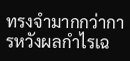ทรงจำมากกว่าการหวังผลกำไรเฉ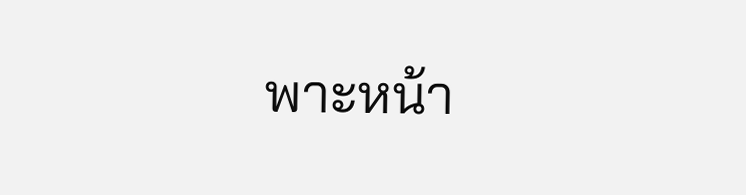พาะหน้า